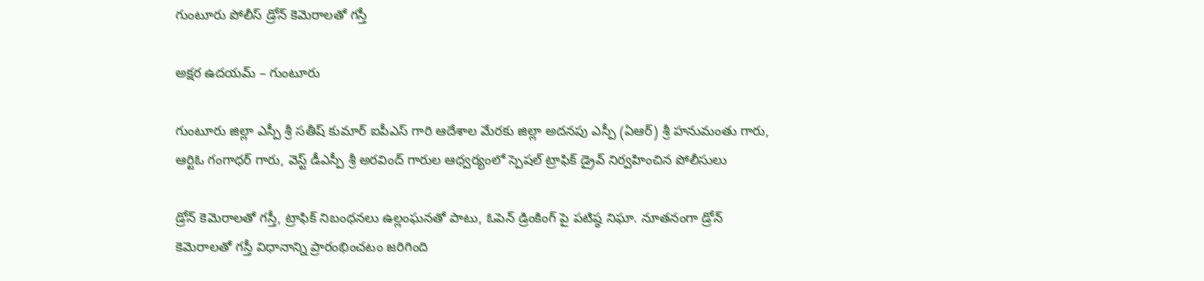గుంటూరు పోలీస్ డ్రోన్ కెమెరాలతో గస్తీ

అక్షర ఉదయమ్ – గుంటూరు

గుంటూరు జిల్లా ఎస్పీ శ్రీ సతీష్ కుమార్ ఐపీఎస్ గారి ఆదేశాల మేరకు జిల్లా అదనపు ఎస్పీ (ఏఆర్) శ్రీ హనుమంతు గారు, ఆర్టిఓ గంగాధర్ గారు, వెస్ట్ డీఎస్పీ శ్రీ అరవింద్ గారుల ఆధ్వర్యంలో స్పెషల్ ట్రాఫిక్ డ్రైవ్ నిర్వహించిన పోలీసులు

డ్రోన్ కెమెరాలతో గస్తీ, ట్రాఫిక్ నిబంధనలు ఉల్లంఘనతో పాటు, ఓపెన్ డ్రింకింగ్ పై పటిష్ఠ నిఘా. నూతనంగా డ్రోన్ కెమెరాలతో గస్తీ విధానాన్ని ప్రారంభించటం జరిగింది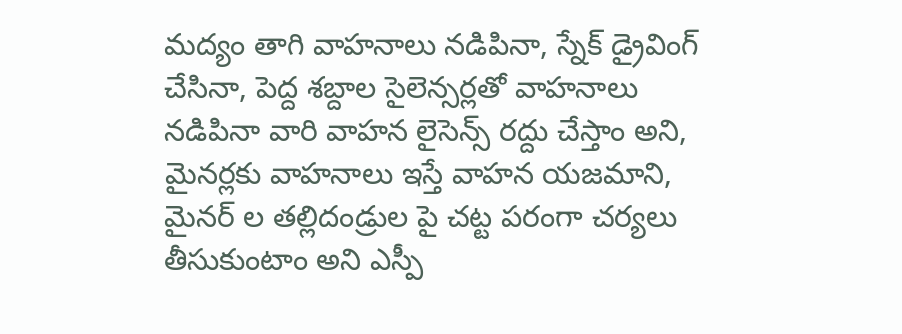మద్యం తాగి వాహనాలు నడిపినా, స్నేక్ డ్రైవింగ్ చేసినా, పెద్ద శబ్దాల సైలెన్సర్లతో వాహనాలు నడిపినా వారి వాహన లైసెన్స్ రద్దు చేస్తాం అని, మైనర్లకు వాహనాలు ఇస్తే వాహన యజమాని, మైనర్ ల తల్లిదండ్రుల పై చట్ట పరంగా చర్యలు తీసుకుంటాం అని ఎస్పీ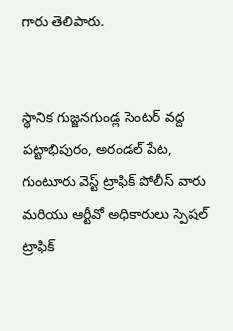గారు తెలిపారు.


స్థానిక గుజ్జనగుండ్ల సెంటర్ వద్ద పట్టాభిపురం, అరండల్ పేట, గుంటూరు వెస్ట్ ట్రాఫిక్ పోలీస్ వారు మరియు ఆర్టీవో అధికారులు స్పెషల్ ట్రాఫిక్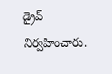డ్రైవ్ నిర్వహించారు.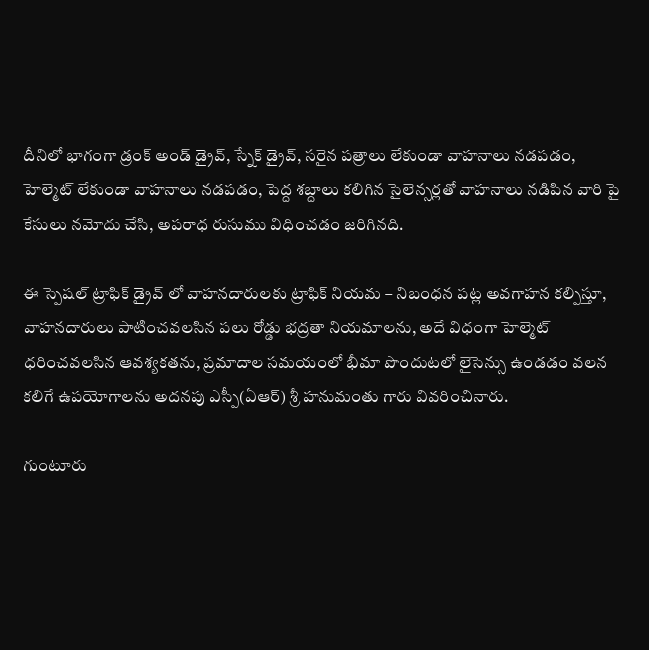దీనిలో భాగంగా డ్రంక్ అండ్ డ్రైవ్, స్నేక్ డ్రైవ్, సరైన పత్రాలు లేకుండా వాహనాలు నడపడం, హెల్మెట్ లేకుండా వాహనాలు నడపడం, పెద్ద శబ్దాలు కలిగిన సైలెన్సర్లతో వాహనాలు నడిపిన వారి పై కేసులు నమోదు చేసి, అపరాధ రుసుము విధించడం జరిగినది.

ఈ స్పెషల్ ట్రాఫిక్ డ్రైవ్ లో వాహనదారులకు ట్రాఫిక్ నియమ – నిబంధన పట్ల అవగాహన కల్పిస్తూ, వాహనదారులు పాటించవలసిన పలు రోడ్డు భద్రతా నియమాలను, అదే విధంగా హెల్మెట్ ధరించవలసిన ఆవశ్యకతను, ప్రమాదాల సమయంలో భీమా పొందుటలో లైసెన్సు ఉండడం వలన కలిగే ఉపయోగాలను అదనపు ఎస్పీ(ఏఆర్) శ్రీ హనుమంతు గారు వివరించినారు.

గుంటూరు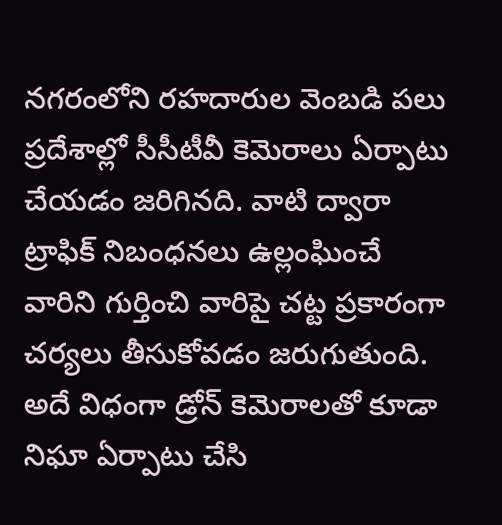నగరంలోని రహదారుల వెంబడి పలు ప్రదేశాల్లో సీసీటీవీ కెమెరాలు ఏర్పాటు చేయడం జరిగినది. వాటి ద్వారా ట్రాఫిక్ నిబంధనలు ఉల్లంఘించే వారిని గుర్తించి వారిపై చట్ట ప్రకారంగా చర్యలు తీసుకోవడం జరుగుతుంది. అదే విధంగా డ్రోన్ కెమెరాలతో కూడా నిఘా ఏర్పాటు చేసి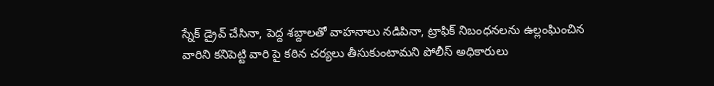స్నేక్ డ్రైవ్ చేసినా, పెద్ద శబ్దాలతో వాహనాలు నడిపినా, ట్రాఫిక్ నిబంధనలను ఉల్లంఘించిన వారిని కనిపెట్టి వారి పై కఠిన చర్యలు తీసుకుంటామని పోలీస్ అధికారులు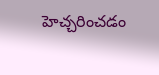హెచ్చరించడం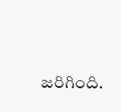జరిగింది.